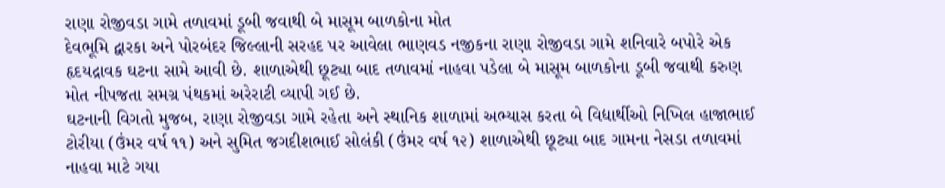રાણા રોજીવડા ગામે તળાવમાં ડૂબી જવાથી બે માસૂમ બાળકોના મોત
દેવભૂમિ દ્વારકા અને પોરબંદર જિલ્લાની સરહદ પર આવેલા ભાણવડ નજીકના રાણા રોજીવડા ગામે શનિવારે બપોરે એક હૃદયદ્રાવક ઘટના સામે આવી છે. શાળાએથી છૂટ્યા બાદ તળાવમાં નાહવા પડેલા બે માસૂમ બાળકોના ડૂબી જવાથી કરુણ મોત નીપજતા સમગ્ર પંથકમાં અરેરાટી વ્યાપી ગઈ છે.
ઘટનાની વિગતો મુજબ, રાણા રોજીવડા ગામે રહેતા અને સ્થાનિક શાળામાં અભ્યાસ કરતા બે વિદ્યાર્થીઓ નિખિલ હાજાભાઈ ટોરીયા (ઉંમર વર્ષ ૧૧) અને સુમિત જગદીશભાઈ સોલંકી (ઉંમર વર્ષ ૧૨) શાળાએથી છૂટ્યા બાદ ગામના નેસડા તળાવમાં નાહવા માટે ગયા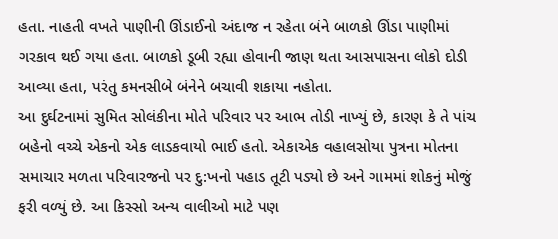હતા. નાહતી વખતે પાણીની ઊંડાઈનો અંદાજ ન રહેતા બંને બાળકો ઊંડા પાણીમાં ગરકાવ થઈ ગયા હતા. બાળકો ડૂબી રહ્યા હોવાની જાણ થતા આસપાસના લોકો દોડી આવ્યા હતા, પરંતુ કમનસીબે બંનેને બચાવી શકાયા નહોતા.
આ દુર્ઘટનામાં સુમિત સોલંકીના મોતે પરિવાર પર આભ તોડી નાખ્યું છે, કારણ કે તે પાંચ બહેનો વચ્ચે એકનો એક લાડકવાયો ભાઈ હતો. એકાએક વહાલસોયા પુત્રના મોતના સમાચાર મળતા પરિવારજનો પર દુ:ખનો પહાડ તૂટી પડ્યો છે અને ગામમાં શોકનું મોજું ફરી વળ્યું છે. આ કિસ્સો અન્ય વાલીઓ માટે પણ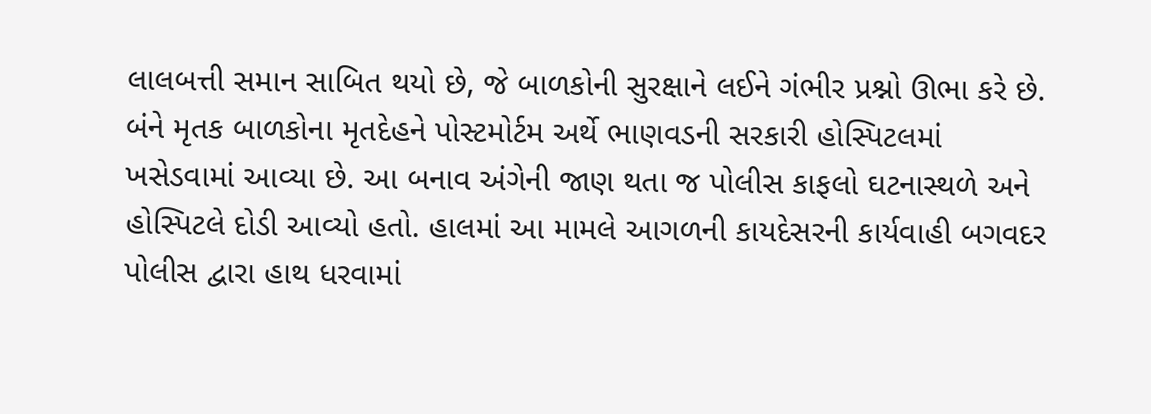લાલબત્તી સમાન સાબિત થયો છે, જે બાળકોની સુરક્ષાને લઈને ગંભીર પ્રશ્નો ઊભા કરે છે.
બંને મૃતક બાળકોના મૃતદેહને પોસ્ટમોર્ટમ અર્થે ભાણવડની સરકારી હોસ્પિટલમાં ખસેડવામાં આવ્યા છે. આ બનાવ અંગેની જાણ થતા જ પોલીસ કાફલો ઘટનાસ્થળે અને હોસ્પિટલે દોડી આવ્યો હતો. હાલમાં આ મામલે આગળની કાયદેસરની કાર્યવાહી બગવદર પોલીસ દ્વારા હાથ ધરવામાં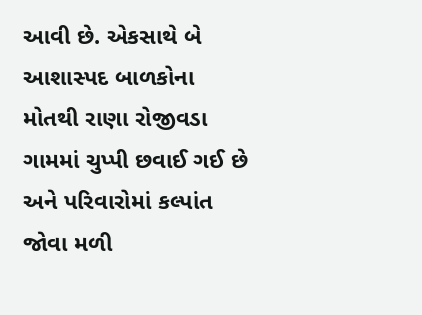આવી છે. એકસાથે બે આશાસ્પદ બાળકોના મોતથી રાણા રોજીવડા ગામમાં ચુપ્પી છવાઈ ગઈ છે અને પરિવારોમાં કલ્પાંત જોવા મળી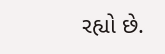રહ્યો છે.